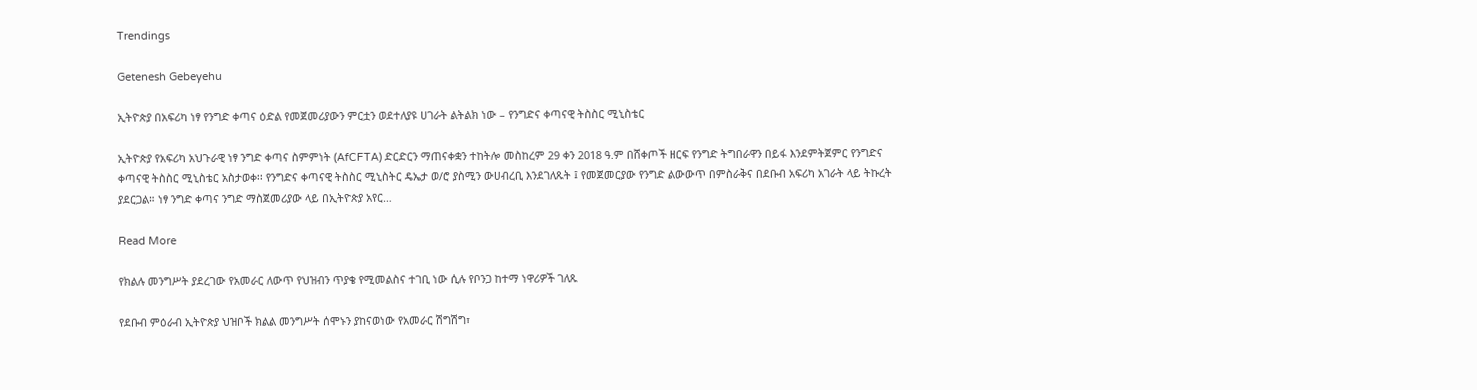Trendings

Getenesh Gebeyehu

ኢትዮጵያ በአፍሪካ ነፃ የንግድ ቀጣና ዕድል የመጀመሪያውን ምርቷን ወደተለያዩ ሀገራት ልትልክ ነው – የንግድና ቀጣናዊ ትስስር ሚኒስቴር

ኢትዮጵያ የአፍሪካ አህጉራዊ ነፃ ንግድ ቀጣና ስምምነት (AfCFTA) ድርድርን ማጠናቀቋን ተከትሎ መስከረም 29 ቀን 2018 ዓ.ም በሸቀጦች ዘርፍ የንግድ ትግበራዋን በይፋ እንደምትጀምር የንግድና ቀጣናዊ ትስስር ሚኒስቴር አስታወቀ፡፡ የንግድና ቀጣናዊ ትስስር ሚኒስትር ዴኤታ ወ/ሮ ያስሚን ውሀብረቢ እንደገለጹት ፤ የመጀመርያው የንግድ ልውውጥ በምስራቅና በደቡብ አፍሪካ አገራት ላይ ትኩረት ያደርጋል። ነፃ ንግድ ቀጣና ንግድ ማስጀመሪያው ላይ በኢትዮጵያ አየር…

Read More

የክልሉ መንግሥት ያደረገው የአመራር ለውጥ የህዝብን ጥያቄ የሚመልስና ተገቢ ነው ሲሉ የቦንጋ ከተማ ነዋሪዎች ገለጹ

የደቡብ ምዕራብ ኢትዮጵያ ህዝቦች ክልል መንግሥት ሰሞኑን ያከናወነው የአመራር ሽግሽግ፣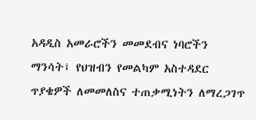አዳዲስ አመራሮችን መመደብና ነባሮችን ማንሳት፤ የህዝብን የመልካም አስተዳደር ጥያቄዎች ለመመለስና ተጠቃሚነትን ለማረጋገጥ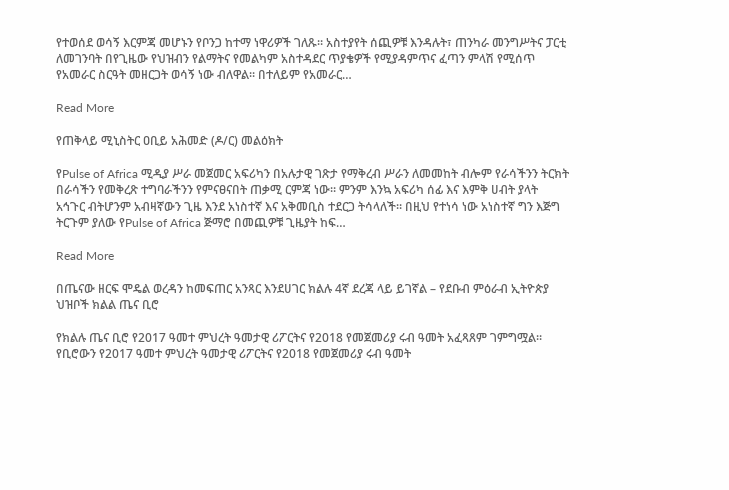የተወሰደ ወሳኝ እርምጃ መሆኑን የቦንጋ ከተማ ነዋሪዎች ገለጹ። አስተያየት ሰጪዎቹ እንዳሉት፣ ጠንካራ መንግሥትና ፓርቲ ለመገንባት በየጊዜው የህዝብን የልማትና የመልካም አስተዳደር ጥያቄዎች የሚያዳምጥና ፈጣን ምላሽ የሚሰጥ የአመራር ስርዓት መዘርጋት ወሳኝ ነው ብለዋል። በተለይም የአመራር…

Read More

የጠቅላይ ሚኒስትር ዐቢይ አሕመድ (ዶ/ር) መልዕክት

የPulse of Africa ሚዲያ ሥራ መጀመር አፍሪካን በአሉታዊ ገጽታ የማቅረብ ሥራን ለመመከት ብሎም የራሳችንን ትርክት በራሳችን የመቅረጽ ተግባራችንን የምናፀናበት ጠቃሚ ርምጃ ነው። ምንም እንኳ አፍሪካ ሰፊ እና እምቅ ሀብት ያላት አኅጉር ብትሆንም አብዛኛውን ጊዜ እንደ አነስተኛ እና አቅመቢስ ተደርጋ ትሳላለች። በዚህ የተነሳ ነው አነስተኛ ግን እጅግ ትርጉም ያለው የPulse of Africa ጅማሮ በመጪዎቹ ጊዜያት ከፍ…

Read More

በጤናው ዘርፍ ሞዴል ወረዳን ከመፍጠር አንጻር እንደሀገር ክልሉ 4ኛ ደረጃ ላይ ይገኛል – የደቡብ ምዕራብ ኢትዮጵያ ህዝቦች ክልል ጤና ቢሮ

የክልሉ ጤና ቢሮ የ2017 ዓመተ ምህረት ዓመታዊ ሪፖርትና የ2018 የመጀመሪያ ሩብ ዓመት አፈጻጸም ገምግሟል። የቢሮውን የ2017 ዓመተ ምህረት ዓመታዊ ሪፖርትና የ2018 የመጀመሪያ ሩብ ዓመት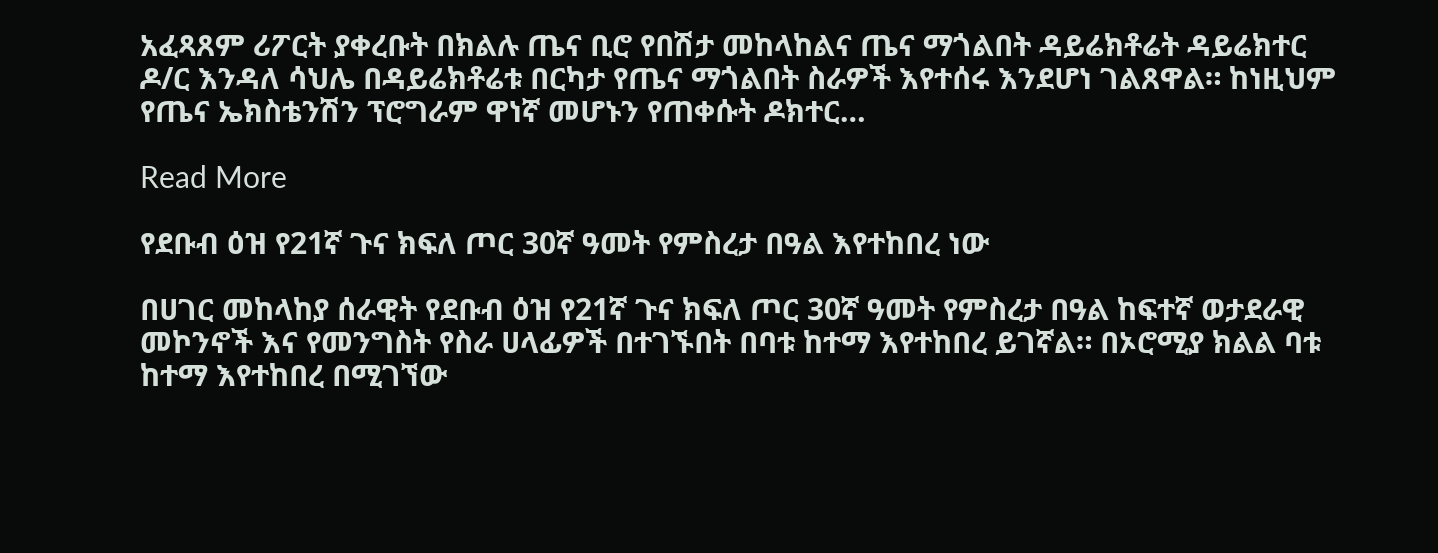አፈጻጸም ሪፖርት ያቀረቡት በክልሉ ጤና ቢሮ የበሽታ መከላከልና ጤና ማጎልበት ዳይሬክቶሬት ዳይሬክተር ዶ/ር እንዳለ ሳህሌ በዳይሬክቶሬቱ በርካታ የጤና ማጎልበት ስራዎች እየተሰሩ እንደሆነ ገልጸዋል። ከነዚህም የጤና ኤክስቴንሽን ፕሮግራም ዋነኛ መሆኑን የጠቀሱት ዶክተር…

Read More

የደቡብ ዕዝ የ21ኛ ጉና ክፍለ ጦር 30ኛ ዓመት የምስረታ በዓል እየተከበረ ነው

በሀገር መከላከያ ሰራዊት የደቡብ ዕዝ የ21ኛ ጉና ክፍለ ጦር 30ኛ ዓመት የምስረታ በዓል ከፍተኛ ወታደራዊ መኮንኖች እና የመንግስት የስራ ሀላፊዎች በተገኙበት በባቱ ከተማ እየተከበረ ይገኛል። በኦሮሚያ ክልል ባቱ ከተማ እየተከበረ በሚገኘው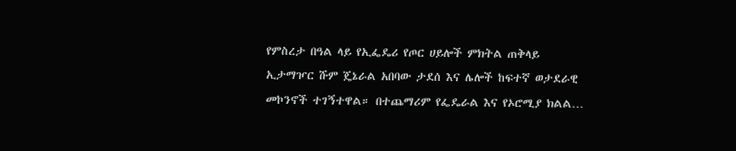የምስረታ በዓል ላይ የኢፌዴሪ የጦር ሀይሎች ምክትል ጠቅላይ ኢታማዦር ሹም ጄኔራል አበባው ታደሰ እና ሌሎች ከፍተኛ ወታደራዊ መኮንኖች ተገኝተዋል። በተጨማሪም የፌዴራል እና የኦሮሚያ ክልል…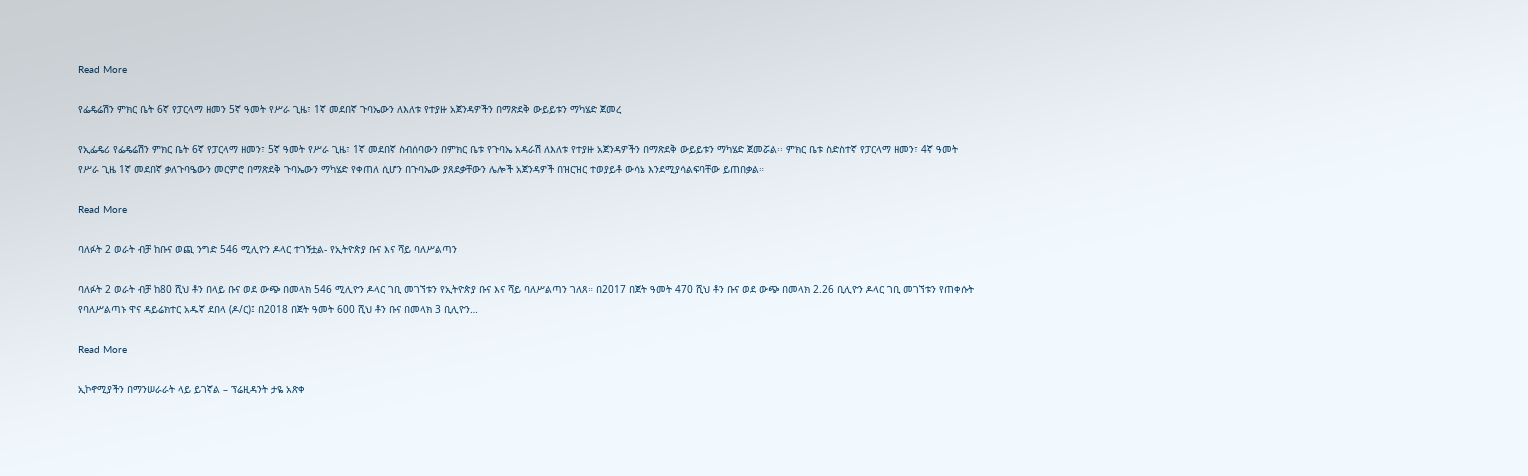Read More

የፌዴሬሽን ምክር ቤት 6ኛ የፓርላማ ዘመን 5ኛ ዓመት የሥራ ጊዜ፣ 1ኛ መደበኛ ጉባኤውን ለእለቱ የተያዙ አጀንዳዎችን በማጽደቅ ውይይቱን ማካሄድ ጀመረ

የኢፌዴሪ የፌዴሬሽን ምክር ቤት 6ኛ የፓርላማ ዘመን፣ 5ኛ ዓመት የሥራ ጊዜ፣ 1ኛ መደበኛ ስብሰባውን በምክር ቤቱ የጉባኤ አዳራሽ ለእለቱ የተያዙ አጀንዳዎችን በማጽደቅ ውይይቱን ማካሄድ ጀመሯል፡፡ ምክር ቤቱ ስድስተኛ የፓርላማ ዘመን፣ 4ኛ ዓመት የሥራ ጊዜ 1ኛ መደበኛ ቃለጉባዔውን መርምሮ በማጽደቅ ጉባኤውን ማካሄድ የቀጠለ ሲሆን በጉባኤው ያጸደቃቸውን ሌሎች አጀንዳዎች በዝርዝር ተወያይቶ ውሳኔ እንደሚያሳልፍባቸው ይጠበቃል።

Read More

ባለፉት 2 ወራት ብቻ ከቡና ወጪ ንግድ 546 ሚሊዮን ዶላር ተገኝቷል- የኢትዮጵያ ቡና እና ሻይ ባለሥልጣን

ባለፉት 2 ወራት ብቻ ከ80 ሺህ ቶን በላይ ቡና ወደ ውጭ በመላክ 546 ሚሊዮን ዶላር ገቢ መገኘቱን የኢትዮጵያ ቡና እና ሻይ ባለሥልጣን ገለጸ። በ2017 በጀት ዓመት 470 ሺህ ቶን ቡና ወደ ውጭ በመላክ 2.26 ቢሊዮን ዶላር ገቢ መገኘቱን የጠቀሱት የባለሥልጣኑ ዋና ዳይሬክተር አዱኛ ደበላ (ዶ/ር)፤ በ2018 በጀት ዓመት 600 ሺህ ቶን ቡና በመላክ 3 ቢሊዮን…

Read More

ኢኮኖሚያችን በማንሠራራት ላይ ይገኛል – ፕሬዚዳንት ታዬ አጽቀ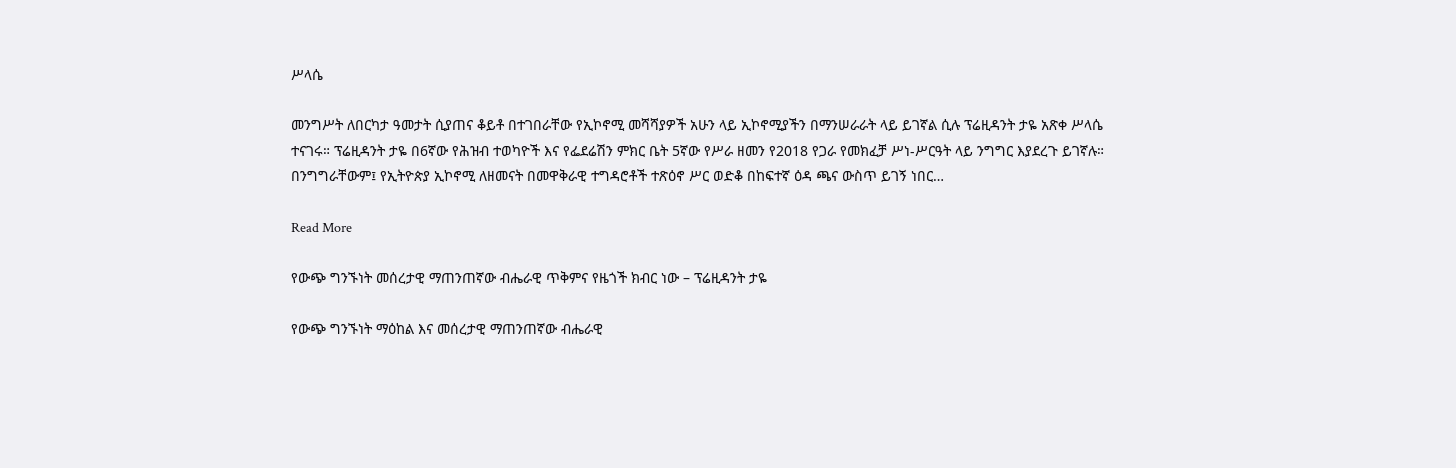ሥላሴ

መንግሥት ለበርካታ ዓመታት ሲያጠና ቆይቶ በተገበራቸው የኢኮኖሚ መሻሻያዎች አሁን ላይ ኢኮኖሚያችን በማንሠራራት ላይ ይገኛል ሲሉ ፕሬዚዳንት ታዬ አጽቀ ሥላሴ ተናገሩ። ፕሬዚዳንት ታዬ በ6ኛው የሕዝብ ተወካዮች እና የፌደሬሽን ምክር ቤት 5ኛው የሥራ ዘመን የ2018 የጋራ የመክፈቻ ሥነ-ሥርዓት ላይ ንግግር እያደረጉ ይገኛሉ። በንግግራቸውም፤ የኢትዮጵያ ኢኮኖሚ ለዘመናት በመዋቅራዊ ተግዳሮቶች ተጽዕኖ ሥር ወድቆ በከፍተኛ ዕዳ ጫና ውስጥ ይገኝ ነበር…

Read More

የውጭ ግንኙነት መሰረታዊ ማጠንጠኛው ብሔራዊ ጥቅምና የዜጎች ክብር ነው – ፕሬዚዳንት ታዬ

የውጭ ግንኙነት ማዕከል እና መሰረታዊ ማጠንጠኛው ብሔራዊ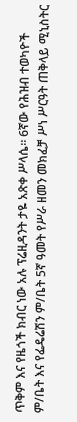ጥቅም እና የዜጎች ክብር ነው አሉ ፕሬዚዳንት ታዬ አጽቀ ሥላሴ። 6ኛው የሕዝብ ተወካዮች ም/ቤት እና የፌዴሬሽን ም/ቤት 5ኛ ዓመት የሥራ ዘመን መክፈቻ ሥነ ሥርዓት ጠቅላይ ሚኒስትር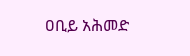ዐቢይ አሕመድ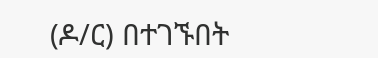(ዶ/ር) በተገኙበት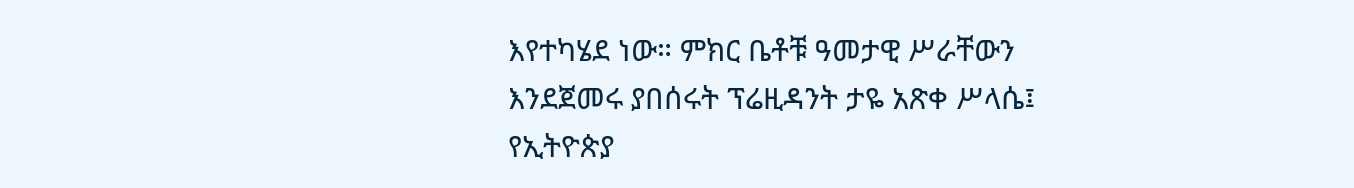እየተካሄደ ነው። ምክር ቤቶቹ ዓመታዊ ሥራቸውን እንደጀመሩ ያበሰሩት ፕሬዚዳንት ታዬ አጽቀ ሥላሴ፤ የኢትዮጵያ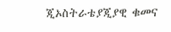ጂኦስትራቴያጂያዊ ቁመና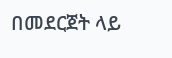በመደርጀት ላይ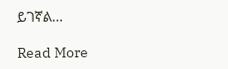ይገኛል…

Read More